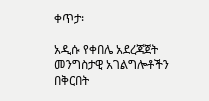ቀጥታ፡

አዲሱ የቀበሌ አደረጃጀት መንግስታዊ አገልግሎቶችን በቅርበት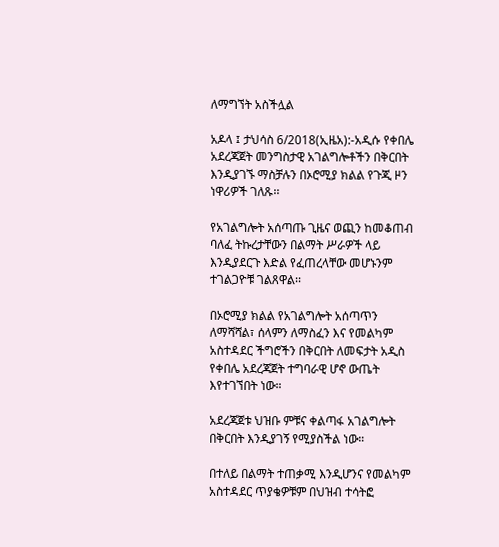ለማግኘት አስችሏል

አዶላ ፤ ታህሳስ 6/2018(ኢዜአ):-አዲሱ የቀበሌ አደረጃጀት መንግስታዊ አገልግሎቶችን በቅርበት እንዲያገኙ ማስቻሉን በኦሮሚያ ክልል የጉጂ ዞን ነዋሪዎች ገለጹ፡፡

የአገልግሎት አሰጣጡ ጊዜና ወጪን ከመቆጠብ ባለፈ ትኩረታቸውን በልማት ሥራዎች ላይ እንዲያደርጉ እድል የፈጠረላቸው መሆኑንም ተገልጋዮቹ ገልጸዋል፡፡

በኦሮሚያ ክልል የአገልግሎት አሰጣጥን ለማሻሻል፣ ሰላምን ለማስፈን እና የመልካም አስተዳደር ችግሮችን በቅርበት ለመፍታት አዲስ የቀበሌ አደረጃጀት ተግባራዊ ሆኖ ውጤት እየተገኘበት ነው።

አደረጃጀቱ ህዝቡ ምቹና ቀልጣፋ አገልግሎት በቅርበት እንዲያገኝ የሚያስችል ነው።

በተለይ በልማት ተጠቃሚ እንዲሆንና የመልካም አስተዳደር ጥያቄዎቹም በህዝብ ተሳትፎ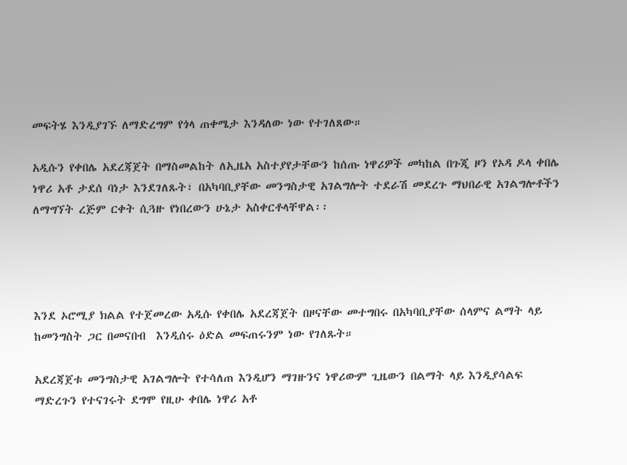መፍትሄ እንዲያገኙ ለማድረግም የጎላ ጠቀሜታ እንዳለው ነው የተገለጸው።

አዲሱን የቀበሌ አደረጃጀት በማስመልከት ለኢዜአ አስተያየታቸውን ከሰጡ ነዋሪዎች መካከል በጉጂ ዞን የኦዳ ዶላ ቀበሌ ነዋሪ አቶ ታደሰ ባነታ እንደገለጹት፣ በአካባቢያቸው መንግስታዊ አገልግሎት ተደራሽ መደረጉ ማህበራዊ አገልግሎቶችን ለማግኘት ረጅም ርቀት ሲጓዙ የነበረውን ሁኔታ አስቀርቶላቸዋል፡፡




እንደ ኦሮሚያ ክልል የተጀመረው አዲሱ የቀበሌ አደረጃጀት በዞናቸው መተግበሩ በአካባቢያቸው ሰላምና ልማት ላይ  ከመንግስት ጋር በመናበብ  እንዲሰሩ ዕድል መፍጠሩንም ነው የገለጹት።

አደረጃጀቱ መንግስታዊ አገልግሎት የተሳለጠ እንዲሆን ማገዙንና ነዋሪውም ጊዜውን በልማት ላይ እንዲያሳልፍ ማድረጉን የተናገሩት ደግሞ የዚሁ ቀበሌ ነዋሪ አቶ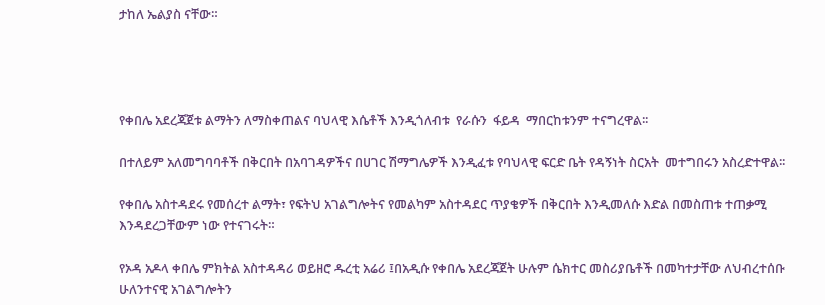ታከለ ኤልያስ ናቸው።




የቀበሌ አደረጃጀቱ ልማትን ለማስቀጠልና ባህላዊ እሴቶች እንዲጎለብቱ  የራሱን  ፋይዳ  ማበርከቱንም ተናግረዋል፡፡

በተለይም አለመግባባቶች በቅርበት በአባገዳዎችና በሀገር ሽማግሌዎች እንዲፈቱ የባህላዊ ፍርድ ቤት የዳኝነት ስርአት  መተግበሩን አስረድተዋል፡፡

የቀበሌ አስተዳደሩ የመሰረተ ልማት፣ የፍትህ አገልግሎትና የመልካም አስተዳደር ጥያቄዎች በቅርበት እንዲመለሱ እድል በመስጠቱ ተጠቃሚ እንዳደረጋቸውም ነው የተናገሩት።

የኦዳ አዶላ ቀበሌ ምክትል አስተዳዳሪ ወይዘሮ ዱረቲ አሬሪ ፤በአዲሱ የቀበሌ አደረጃጀት ሁሉም ሴክተር መስሪያቤቶች በመካተታቸው ለህብረተሰቡ ሁለንተናዊ አገልግሎትን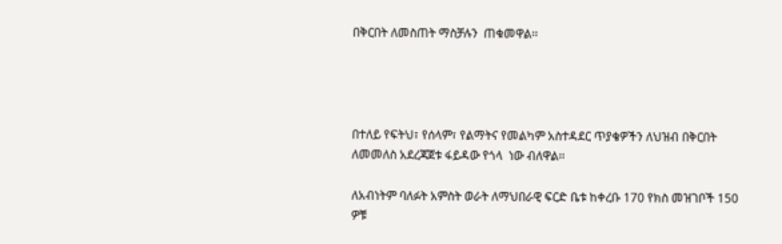በቅርበት ለመስጠት ማስቻሉን  ጠቁመዋል፡፡




በተለይ የፍትህ፣ የሰላም፣ የልማትና የመልካም አስተዳደር ጥያቄዎችን ለህዝብ በቅርበት ለመመለስ አደረጃጀቱ ፋይዳው የጎላ  ነው ብለዋል፡፡

ለአብነትም ባለፉት አምስት ወራት ለማህበራዊ ፍርድ ቤቱ ከቀረቡ 170 የክስ መዝገቦች 150 ዎቹ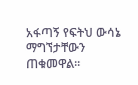አፋጣኝ የፍትህ ውሳኔ ማግኘታቸውን  ጠቁመዋል፡፡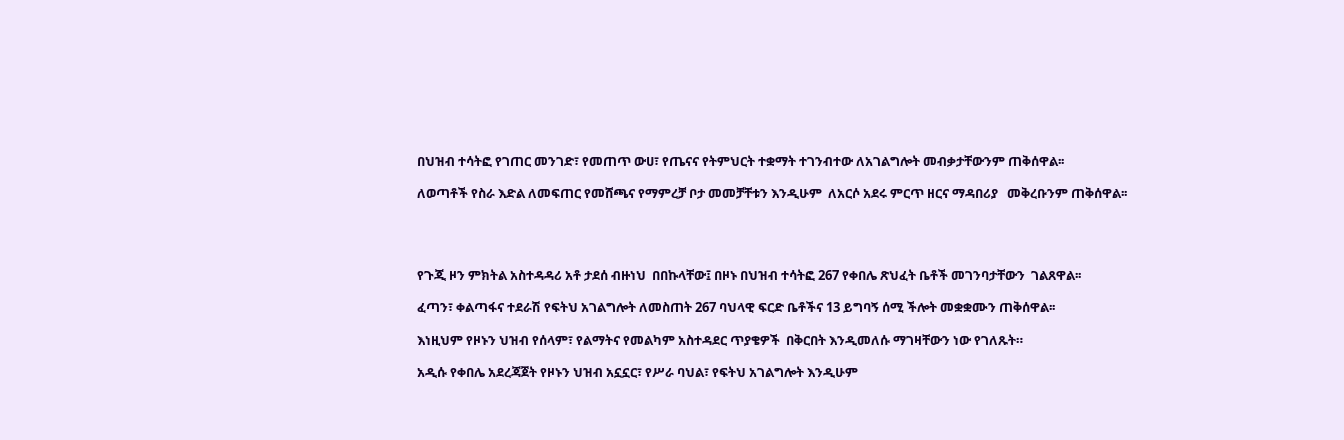በህዝብ ተሳትፎ የገጠር መንገድ፣ የመጠጥ ውሀ፣ የጤናና የትምህርት ተቋማት ተገንብተው ለአገልግሎት መብቃታቸውንም ጠቅሰዋል፡፡

ለወጣቶች የስራ እድል ለመፍጠር የመሸጫና የማምረቻ ቦታ መመቻቸቱን እንዲሁም  ለአርሶ አደሩ ምርጥ ዘርና ማዳበሪያ   መቅረቡንም ጠቅሰዋል፡፡




የጉጂ ዞን ምክትል አስተዳዳሪ አቶ ታደሰ ብዙነህ  በበኩላቸው፤ በዞኑ በህዝብ ተሳትፎ 267 የቀበሌ ጽህፈት ቤቶች መገንባታቸውን  ገልጸዋል፡፡

ፈጣን፣ ቀልጣፋና ተደራሽ የፍትህ አገልግሎት ለመስጠት 267 ባህላዊ ፍርድ ቤቶችና 13 ይግባኝ ሰሚ ችሎት መቋቋሙን ጠቅሰዋል፡፡

እነዚህም የዞኑን ህዝብ የሰላም፣ የልማትና የመልካም አስተዳደር ጥያቄዎች  በቅርበት እንዲመለሱ ማገዛቸውን ነው የገለጹት።

አዲሱ የቀበሌ አደረጃጀት የዞኑን ህዝብ አኗኗር፣ የሥራ ባህል፣ የፍትህ አገልግሎት እንዲሁም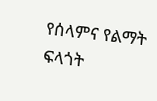የሰላምና የልማት ፍላጎት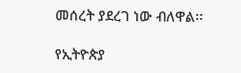መሰረት ያደረገ ነው ብለዋል፡፡

የኢትዮጵያ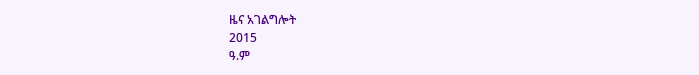ዜና አገልግሎት
2015
ዓ.ም